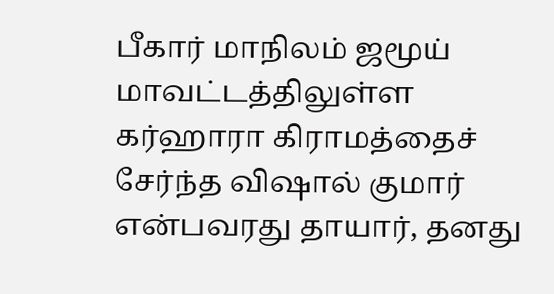பீகார் மாநிலம் ஜமூய் மாவட்டத்திலுள்ள கர்ஹாரா கிராமத்தைச் சேர்ந்த விஷால் குமார் என்பவரது தாயார், தனது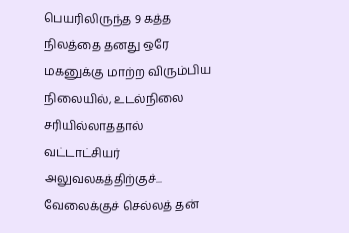பெயரிலிருந்த 9 கத்த நிலத்தை தனது ஒரே மகனுக்கு மாற்ற விரும்பிய நிலையில், உடல்நிலை சரியில்லாததால் வட்டாட்சியர் அலுவலகத்திற்குச்...
வேலைக்குச் செல்லத் தன்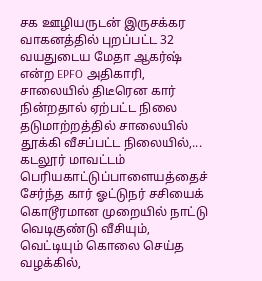சக ஊழியருடன் இருசக்கர வாகனத்தில் புறப்பட்ட 32 வயதுடைய மேதா ஆகர்ஷ் என்ற EPFO அதிகாரி, சாலையில் திடீரென கார் நின்றதால் ஏற்பட்ட நிலை தடுமாற்றத்தில் சாலையில் தூக்கி வீசப்பட்ட நிலையில்,...
கடலூர் மாவட்டம் பெரியகாட்டுப்பாளையத்தைச் சேர்ந்த கார் ஓட்டுநர் சசியைக் கொடூரமான முறையில் நாட்டு வெடிகுண்டு வீசியும், வெட்டியும் கொலை செய்த வழக்கில்,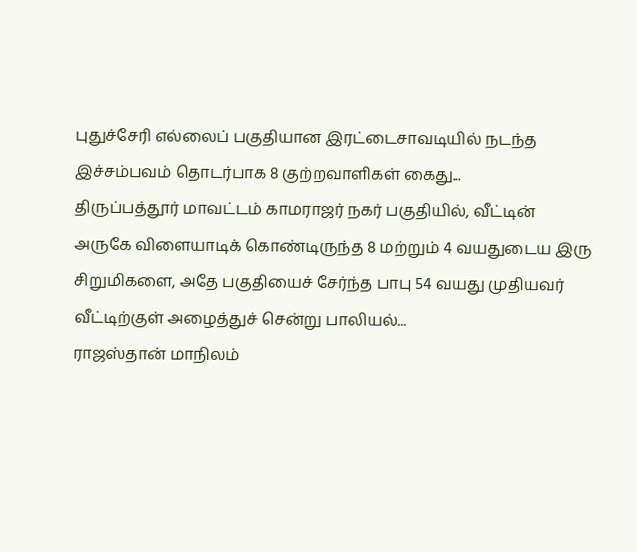புதுச்சேரி எல்லைப் பகுதியான இரட்டைசாவடியில் நடந்த இச்சம்பவம் தொடர்பாக 8 குற்றவாளிகள் கைது...
திருப்பத்தூர் மாவட்டம் காமராஜர் நகர் பகுதியில், வீட்டின் அருகே விளையாடிக் கொண்டிருந்த 8 மற்றும் 4 வயதுடைய இரு சிறுமிகளை, அதே பகுதியைச் சேர்ந்த பாபு 54 வயது முதியவர் வீட்டிற்குள் அழைத்துச் சென்று பாலியல்...
ராஜஸ்தான் மாநிலம்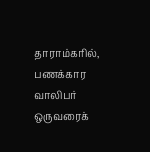தாராம்கரில், பணக்கார வாலிபர் ஒருவரைக்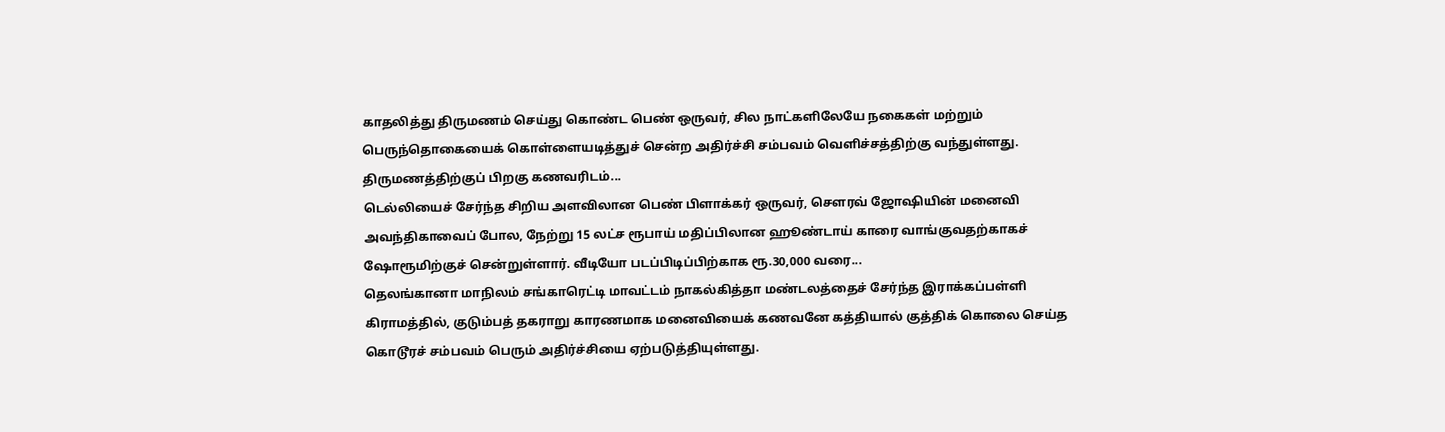காதலித்து திருமணம் செய்து கொண்ட பெண் ஒருவர், சில நாட்களிலேயே நகைகள் மற்றும் பெருந்தொகையைக் கொள்ளையடித்துச் சென்ற அதிர்ச்சி சம்பவம் வெளிச்சத்திற்கு வந்துள்ளது. திருமணத்திற்குப் பிறகு கணவரிடம்...
டெல்லியைச் சேர்ந்த சிறிய அளவிலான பெண் பிளாக்கர் ஒருவர், சௌரவ் ஜோஷியின் மனைவி அவந்திகாவைப் போல, நேற்று 15 லட்ச ரூபாய் மதிப்பிலான ஹூண்டாய் காரை வாங்குவதற்காகச் ஷோரூமிற்குச் சென்றுள்ளார். வீடியோ படப்பிடிப்பிற்காக ரூ.30,000 வரை...
தெலங்கானா மாநிலம் சங்காரெட்டி மாவட்டம் நாகல்கித்தா மண்டலத்தைச் சேர்ந்த இராக்கப்பள்ளி கிராமத்தில், குடும்பத் தகராறு காரணமாக மனைவியைக் கணவனே கத்தியால் குத்திக் கொலை செய்த கொடூரச் சம்பவம் பெரும் அதிர்ச்சியை ஏற்படுத்தியுள்ளது.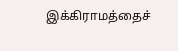இக்கிராமத்தைச்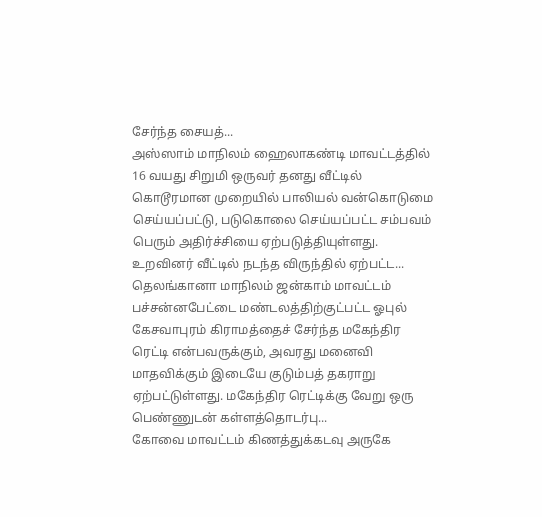சேர்ந்த சையத்...
அஸ்ஸாம் மாநிலம் ஹைலாகண்டி மாவட்டத்தில் 16 வயது சிறுமி ஒருவர் தனது வீட்டில் கொடூரமான முறையில் பாலியல் வன்கொடுமை செய்யப்பட்டு, படுகொலை செய்யப்பட்ட சம்பவம் பெரும் அதிர்ச்சியை ஏற்படுத்தியுள்ளது. உறவினர் வீட்டில் நடந்த விருந்தில் ஏற்பட்ட...
தெலங்கானா மாநிலம் ஜன்காம் மாவட்டம் பச்சன்னபேட்டை மண்டலத்திற்குட்பட்ட ஓபுல் கேசவாபுரம் கிராமத்தைச் சேர்ந்த மகேந்திர ரெட்டி என்பவருக்கும், அவரது மனைவி மாதவிக்கும் இடையே குடும்பத் தகராறு ஏற்பட்டுள்ளது. மகேந்திர ரெட்டிக்கு வேறு ஒரு பெண்ணுடன் கள்ளத்தொடர்பு...
கோவை மாவட்டம் கிணத்துக்கடவு அருகே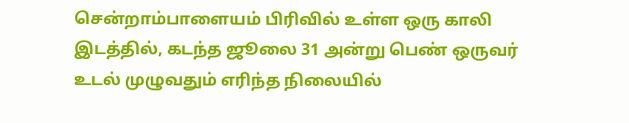சென்றாம்பாளையம் பிரிவில் உள்ள ஒரு காலி இடத்தில், கடந்த ஜூலை 31 அன்று பெண் ஒருவர் உடல் முழுவதும் எரிந்த நிலையில்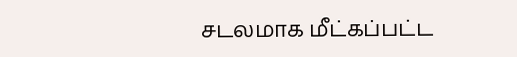சடலமாக மீட்கப்பட்ட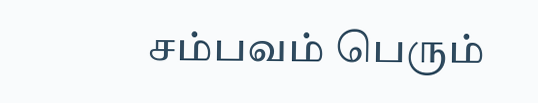சம்பவம் பெரும்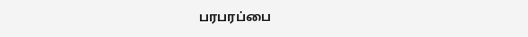பரபரப்பை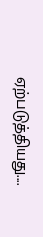ஏற்படுத்தியது....